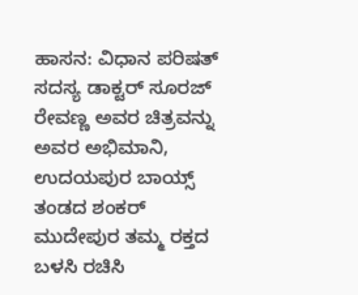ಹಾಸನ: ವಿಧಾನ ಪರಿಷತ್ ಸದಸ್ಯ ಡಾಕ್ಟರ್ ಸೂರಜ್ ರೇವಣ್ಣ ಅವರ ಚಿತ್ರವನ್ನು ಅವರ ಅಭಿಮಾನಿ, ಉದಯಪುರ ಬಾಯ್ಸ್ ತಂಡದ ಶಂಕರ್ ಮುದೇಪುರ ತಮ್ಮ ರಕ್ತದ ಬಳಸಿ ರಚಿಸಿ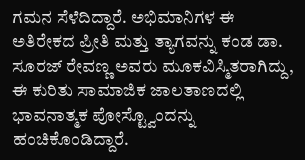ಗಮನ ಸೆಳೆದಿದ್ದಾರೆ. ಅಭಿಮಾನಿಗಳ ಈ ಅತಿರೇಕದ ಪ್ರೀತಿ ಮತ್ತು ತ್ಯಾಗವನ್ನು ಕಂಡ ಡಾ. ಸೂರಜ್ ರೇವಣ್ಣ ಅವರು ಮೂಕವಿಸ್ಮಿತರಾಗಿದ್ದು, ಈ ಕುರಿತು ಸಾಮಾಜಿಕ ಜಾಲತಾಣದಲ್ಲಿ ಭಾವನಾತ್ಮಕ ಪೋಸ್ಟ್ವೊಂದನ್ನು ಹಂಚಿಕೊಂಡಿದ್ದಾರೆ.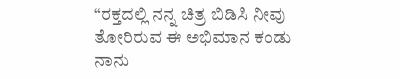“ರಕ್ತದಲ್ಲಿ ನನ್ನ ಚಿತ್ರ ಬಿಡಿಸಿ ನೀವು ತೋರಿರುವ ಈ ಅಭಿಮಾನ ಕಂಡು ನಾನು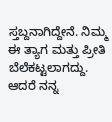ಸ್ತಬ್ದನಾಗಿದ್ದೇನೆ. ನಿಮ್ಮ ಈ ತ್ಯಾಗ ಮತ್ತು ಪ್ರೀತಿ ಬೆಲೆಕಟ್ಟಲಾಗದ್ದು. ಆದರೆ ನನ್ನ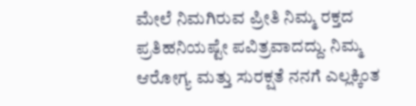ಮೇಲೆ ನಿಮಗಿರುವ ಪ್ರೀತಿ ನಿಮ್ಮ ರಕ್ತದ ಪ್ರತಿಹನಿಯಷ್ಟೇ ಪವಿತ್ರವಾದದ್ದು. ನಿಮ್ಮ ಆರೋಗ್ಯ ಮತ್ತು ಸುರಕ್ಷತೆ ನನಗೆ ಎಲ್ಲಕ್ಕಿಂತ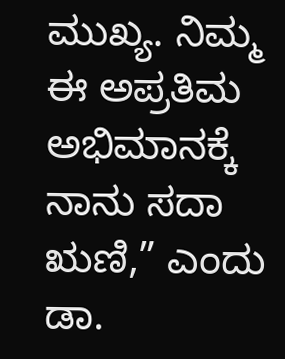ಮುಖ್ಯ. ನಿಮ್ಮ ಈ ಅಪ್ರತಿಮ ಅಭಿಮಾನಕ್ಕೆ ನಾನು ಸದಾ ಋಣಿ,” ಎಂದು ಡಾ.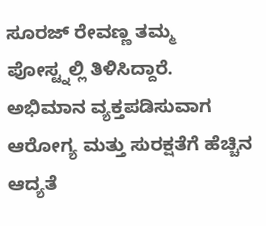ಸೂರಜ್ ರೇವಣ್ಣ ತಮ್ಮ ಪೋಸ್ಟ್ನಲ್ಲಿ ತಿಳಿಸಿದ್ದಾರೆ.
ಅಭಿಮಾನ ವ್ಯಕ್ತಪಡಿಸುವಾಗ ಆರೋಗ್ಯ ಮತ್ತು ಸುರಕ್ಷತೆಗೆ ಹೆಚ್ಚಿನ ಆದ್ಯತೆ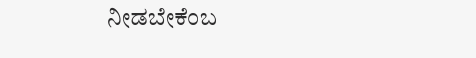ನೀಡಬೇಕೆಂಬ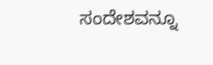ಸಂದೇಶವನ್ನೂ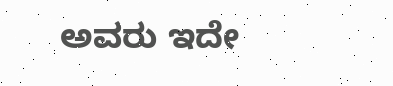ಅವರು ಇದೇ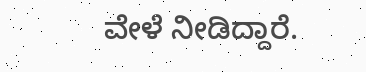ವೇಳೆ ನೀಡಿದ್ದಾರೆ.